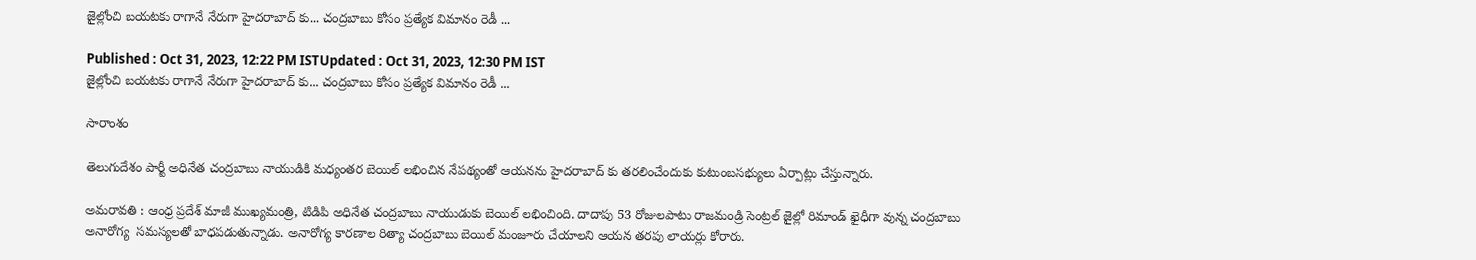జైల్లోంచి బయటకు రాగానే నేరుగా హైదరాబాద్ కు... చంద్రబాబు కోసం ప్రత్యేక విమానం రెడీ ...

Published : Oct 31, 2023, 12:22 PM ISTUpdated : Oct 31, 2023, 12:30 PM IST
జైల్లోంచి బయటకు రాగానే నేరుగా హైదరాబాద్ కు... చంద్రబాబు కోసం ప్రత్యేక విమానం రెడీ ...

సారాంశం

తెలుగుదేశం పార్టీ అధినేత చంద్రబాబు నాయుడికి మధ్యంతర బెయిల్ లభించిన నేపథ్యంతో ఆయనను హైదరాబాద్ కు తరలించేందుకు కుటుంబసభ్యులు ఏర్పాట్లు చేస్తున్నారు.

అమరావతి : ఆంధ్ర ప్రదేశ్ మాజీ ముఖ్యమంత్రి, టిడిపి అధినేత చంద్రబాబు నాయుడుకు బెయిల్ లభించింది. దాదాపు 53 రోజులపాటు రాజమండ్రి సెంట్రల్ జైల్లో రిమాండ్ ఖైధీగా వున్న చంద్రబాబు అనారోగ్య  సమస్యలతో బాధపడుతున్నాడు. అనారోగ్య కారణాల రిత్యా చంద్రబాబు బెయిల్ మంజూరు చేయాలని ఆయన తరపు లాయర్లు కోరారు.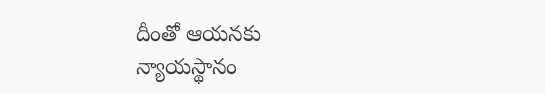దీంతో ఆయనకు న్యాయస్థానం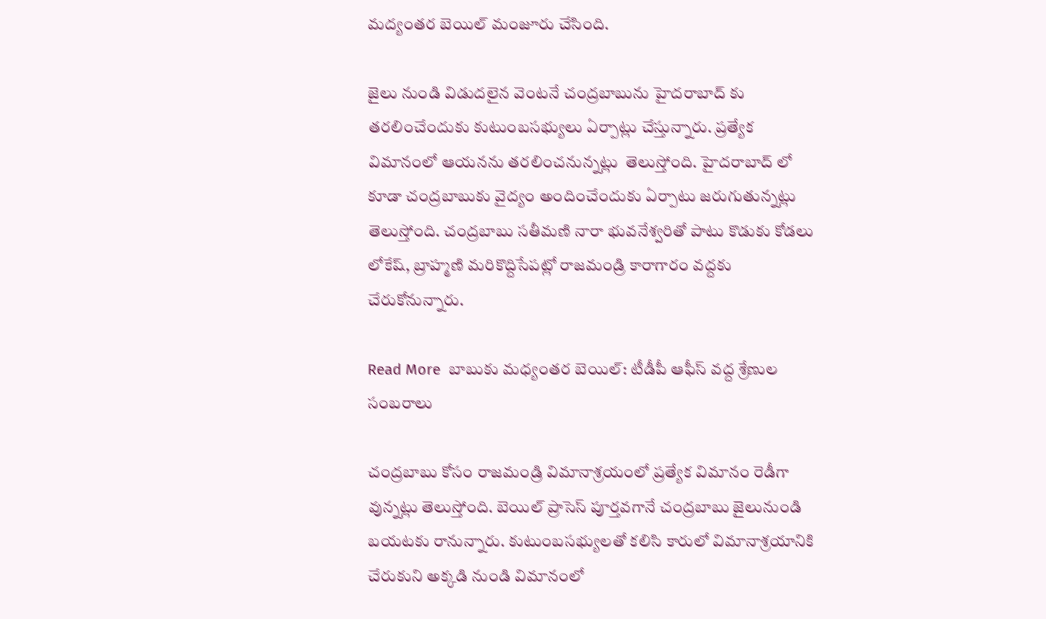మద్యంతర బెయిల్ మంజూరు చేసింది.

జైలు నుండి విడుదలైన వెంటనే చంద్రబాబును హైదరాబాద్ కు తరలించేందుకు కుటుంబసభ్యులు ఏర్పాట్లు చేస్తున్నారు. ప్రత్యేక విమానంలో ఆయనను తరలించనున్నట్లు  తెలుస్తోంది. హైదరాబాద్ లో కూడా చంద్రబాబుకు వైద్యం అందించేందుకు ఏర్పాటు జరుగుతున్నట్లు తెలుస్తోంది. చంద్రబాబు సతీమణి నారా భువనేశ్వరితో పాటు కొడుకు కోడలు లోకేష్, బ్రాహ్మణి మరికొద్దిసేపట్లో రాజమండ్రి కారాగారం వద్దకు చేరుకోనున్నారు.

Read More  బాబుకు మధ్యంతర బెయిల్: టీడీపీ ఆఫీస్ వద్ద శ్రేణుల సంబరాలు

చంద్రబాబు కోసం రాజమండ్రి విమానాశ్రయంలో ప్రత్యేక విమానం రెడీగా వున్నట్లు తెలుస్తోంది. బెయిల్ ప్రాసెస్ పూర్తవగానే చంద్రబాబు జైలునుండి బయటకు రానున్నారు. కుటుంబసభ్యులతో కలిసి కారులో విమానాశ్రయానికి చేరుకుని అక్కడి నుండి విమానంలో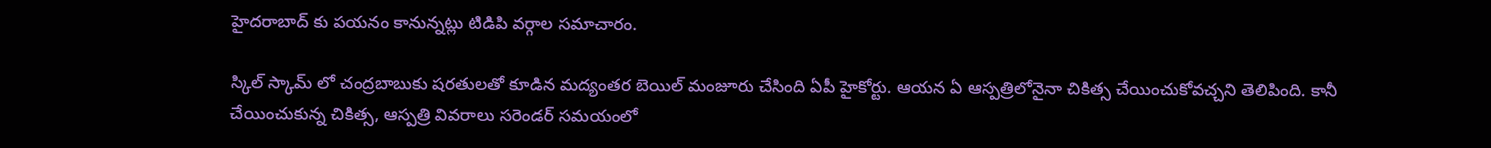హైదరాబాద్ కు పయనం కానున్నట్లు టిడిపి వర్గాల సమాచారం.

స్కిల్ స్కామ్ లో చంద్రబాబుకు షరతులతో కూడిన మద్యంతర బెయిల్ మంజూరు చేసింది ఏపీ హైకోర్టు. ఆయన ఏ ఆస్పత్రిలోనైనా చికిత్స చేయించుకోవచ్చని తెలిపింది. కానీ చేయించుకున్న చికిత్స, ఆస్పత్రి వివరాలు సరెండర్ సమయంలో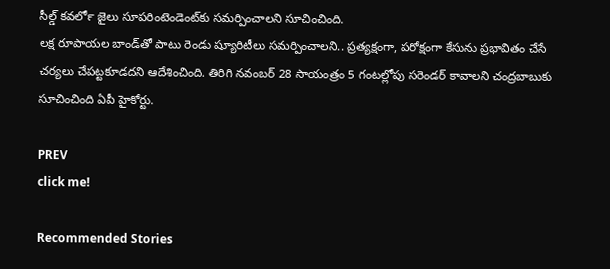సీల్డ్ కవర్‍లో జైలు సూపరింటెండెంట్‍కు సమర్పించాలని సూచించింది.
లక్ష రూపాయల బాండ్‍తో పాటు రెండు ష్యూరిటీలు సమర్పించాలని.. ప్రత్యక్షంగా, పరోక్షంగా కేసును ప్రభావితం చేసే చర్యలు చేపట్టకూడదని ఆదేశించింది. తిరిగి నవంబర్ 28 సాయంత్రం 5 గంటల్లోపు సరెండర్ కావాలని చంద్రబాబుకు సూచించింది ఏపీ హైకోర్టు.

PREV
click me!

Recommended Stories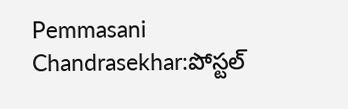Pemmasani Chandrasekhar:పోస్టల్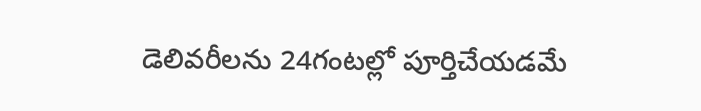డెలివరీలను 24గంటల్లో పూర్తిచేయడమే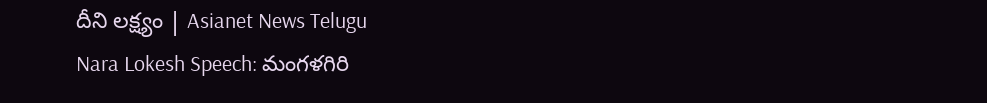దీని లక్ష్యం | Asianet News Telugu
Nara Lokesh Speech: మంగళగిరి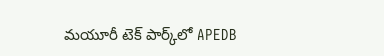మయూరీ టెక్ పార్క్‌లో APEDB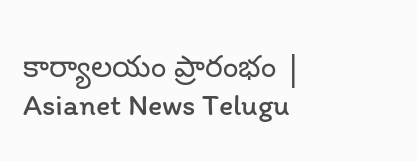కార్యాలయం ప్రారంభం | Asianet News Telugu